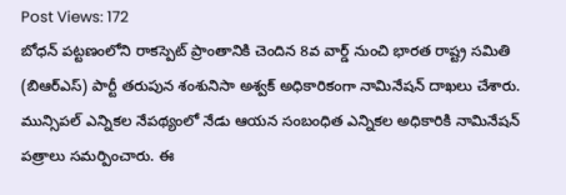Post Views: 172
బోధన్ పట్టణంలోని రాకస్పెట్ ప్రాంతానికి చెందిన 8వ వార్డ్ నుంచి భారత రాష్ట్ర సమితి (బిఆర్ఎస్) పార్టీ తరుపున శంశునిసా అశ్వక్ అధికారికంగా నామినేషన్ దాఖలు చేశారు.
మున్సిపల్ ఎన్నికల నేపథ్యంలో నేడు ఆయన సంబంధిత ఎన్నికల అధికారికి నామినేషన్ పత్రాలు సమర్పించారు. ఈ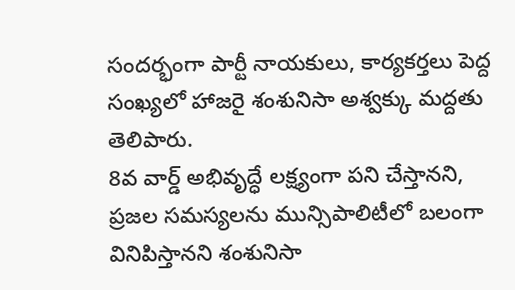సందర్భంగా పార్టీ నాయకులు, కార్యకర్తలు పెద్ద సంఖ్యలో హాజరై శంశునిసా అశ్వక్కు మద్దతు తెలిపారు.
8వ వార్డ్ అభివృద్ధే లక్ష్యంగా పని చేస్తానని, ప్రజల సమస్యలను మున్సిపాలిటీలో బలంగా వినిపిస్తానని శంశునిసా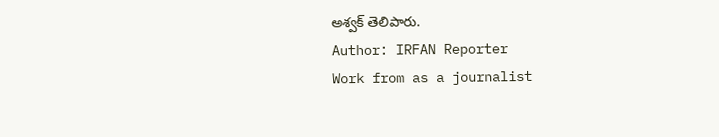అశ్వక్ తెలిపారు.
Author: IRFAN Reporter
Work from as a journalist